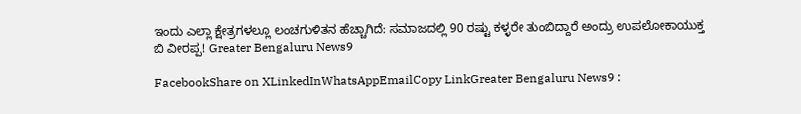ಇಂದು ಎಲ್ಲಾ ಕ್ಷೇತ್ರಗಳಲ್ಲೂ ಲಂಚಗುಳಿತನ ಹೆಚ್ಚಾಗಿದೆ: ಸಮಾಜದಲ್ಲಿ 90 ರಷ್ಟು ಕಳ್ಳರೇ ತುಂಬಿದ್ದಾರೆ ಅಂದ್ರು ಉಪಲೋಕಾಯುಕ್ತ ಬಿ ವೀರಪ್ಪ! Greater Bengaluru News9

FacebookShare on XLinkedInWhatsAppEmailCopy LinkGreater Bengaluru News9 :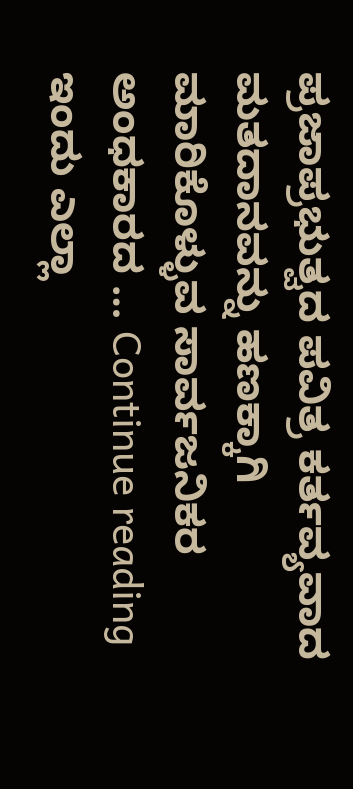ಪ್ರಜಾಪ್ರಭುತ್ವದ ಪವಿತ್ರ ಕರ್ತವ್ಯವಾದ ಮತದಾನವನ್ನು ಹಣಕ್ಕಾಗಿ ಮಾರಿಕೊಳ್ಳುವ ಸಾರ್ವಜನಿಕರ ಅಂಧಕಾರದ … Continue reading ಇಂದು ಎಲ್ಲಾ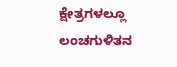ಕ್ಷೇತ್ರಗಳಲ್ಲೂ ಲಂಚಗುಳಿತನ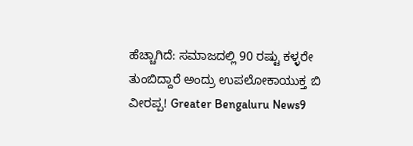ಹೆಚ್ಚಾಗಿದೆ: ಸಮಾಜದಲ್ಲಿ 90 ರಷ್ಟು ಕಳ್ಳರೇ ತುಂಬಿದ್ದಾರೆ ಅಂದ್ರು ಉಪಲೋಕಾಯುಕ್ತ ಬಿ ವೀರಪ್ಪ! Greater Bengaluru News9